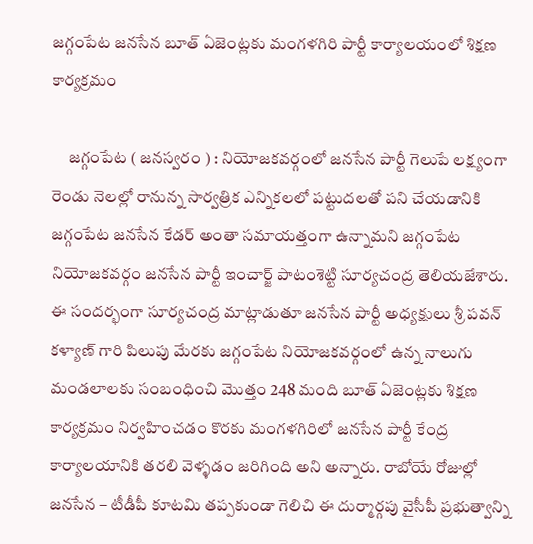జగ్గంపేట జనసేన బూత్ ఏజెంట్లకు మంగళగిరి పార్టీ కార్యాలయంలో శిక్షణ కార్యక్రమం

     జగ్గంపేట ( జనస్వరం ) : నియోజకవర్గంలో జనసేన పార్టీ గెలుపే లక్ష్యంగా రెండు నెలల్లో రానున్న సార్వత్రిక ఎన్నికలలో పట్టుదలతో పని చేయడానికి జగ్గంపేట జనసేన కేడర్ అంతా సమాయత్తంగా ఉన్నామని జగ్గంపేట నియోజకవర్గం జనసేన పార్టీ ఇంచార్జ్ పాటంశెట్టి సూర్యచంద్ర తెలియజేశారు. ఈ సందర్భంగా సూర్యచంద్ర మాట్లాడుతూ జనసేన పార్టీ అధ్యక్షులు శ్రీ పవన్ కళ్యాణ్ గారి పిలుపు మేరకు జగ్గంపేట నియోజకవర్గంలో ఉన్న నాలుగు మండలాలకు సంబంధించి మొత్తం 248 మంది బూత్ ఏజెంట్లకు శిక్షణ కార్యక్రమం నిర్వహించడం కొరకు మంగళగిరిలో జనసేన పార్టీ కేంద్ర కార్యాలయానికి తరలి వెళ్ళడం జరిగింది అని అన్నారు. రాబోయే రోజుల్లో జనసేన – టీడీపీ కూటమి తప్పకుండా గెలిచి ఈ దుర్మార్గపు వైసీపీ ప్రభుత్వాన్ని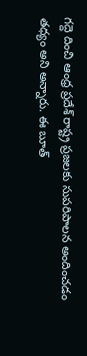గద్దె దించి ఆంధ్ర ప్రదేశ్ రాష్ట్ర ప్రజలకు సుపరిపాలన అందించడం తధ్యం అని అన్నారు. ఈ బూత్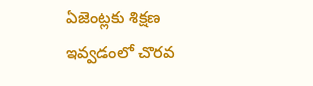ఏజెంట్లకు శిక్షణ ఇవ్వడంలో చొరవ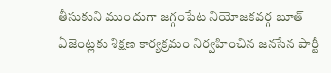తీసుకుని ముందుగా జగ్గంపేట నియోజకవర్గ బూత్ ఏజెంట్లకు శిక్షణ కార్యక్రమం నిర్వహించిన జనసేన పార్టీ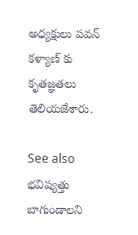అధ్యక్షులు పవన్ కళ్యాణ్ కు కృతజ్ఞతలు తెలియజేశారు.

See also  భవిష్యత్తు బాగుండాలని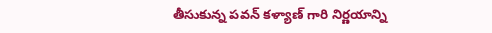తీసుకున్న పవన్ కళ్యాణ్ గారి నిర్ణయాన్ని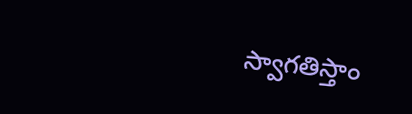స్వాగతిస్తాం